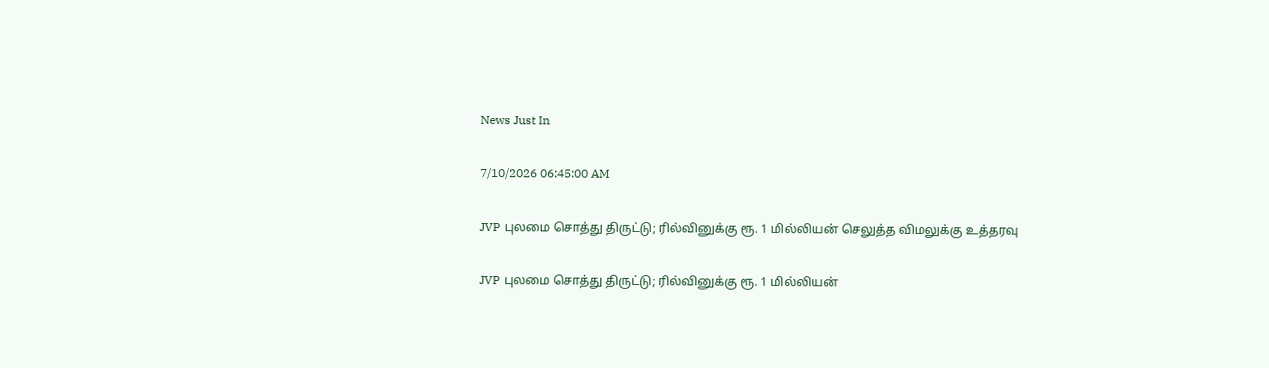News Just In

7/10/2026 06:45:00 AM

JVP புலமை சொத்து திருட்டு; ரில்வினுக்கு ரூ. 1 மில்லியன் செலுத்த விமலுக்கு உத்தரவு

JVP புலமை சொத்து திருட்டு; ரில்வினுக்கு ரூ. 1 மில்லியன்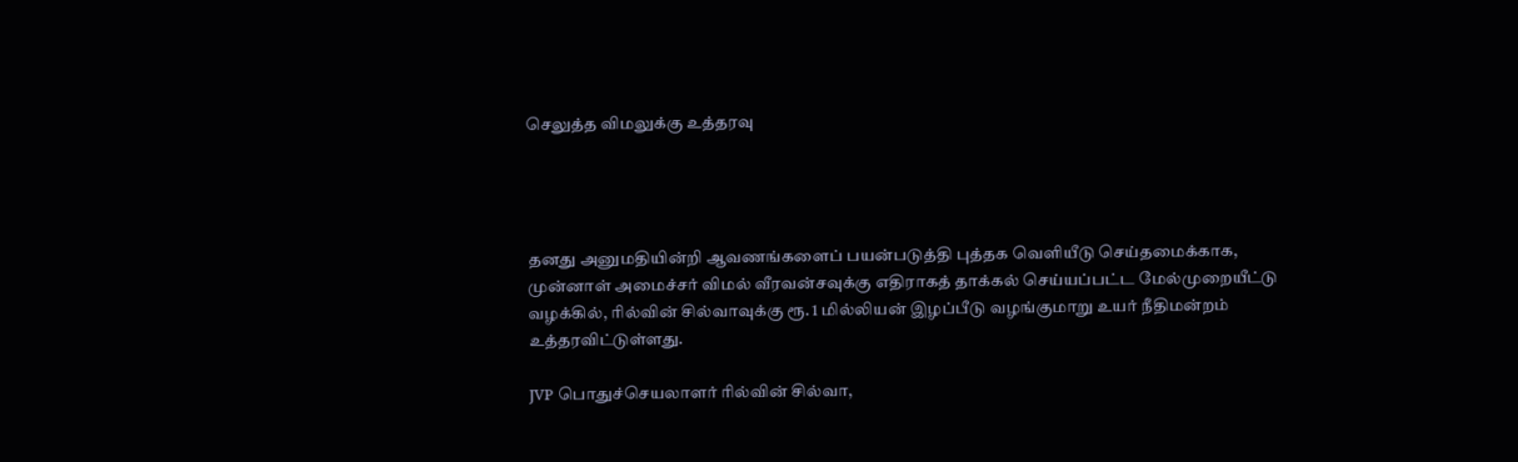செலுத்த விமலுக்கு உத்தரவு




தனது அனுமதியின்றி ஆவணங்களைப் பயன்படுத்தி புத்தக வெளியீடு செய்தமைக்காக, முன்னாள் அமைச்சர் விமல் வீரவன்சவுக்கு எதிராகத் தாக்கல் செய்யப்பட்ட மேல்முறையீட்டு வழக்கில், ரில்வின் சில்வாவுக்கு ரூ. 1 மில்லியன் இழப்பீடு வழங்குமாறு உயர் நீதிமன்றம் உத்தரவிட்டுள்ளது.

JVP பொதுச்செயலாளர் ரில்வின் சில்வா,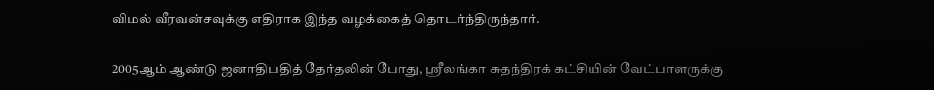விமல் வீரவன்சவுக்கு எதிராக இந்த வழக்கைத் தொடர்ந்திருந்தார்.

2005ஆம் ஆண்டு ஜனாதிபதித் தேர்தலின் போது, ஸ்ரீலங்கா சுதந்திரக் கட்சியின் வேட்பாளருக்கு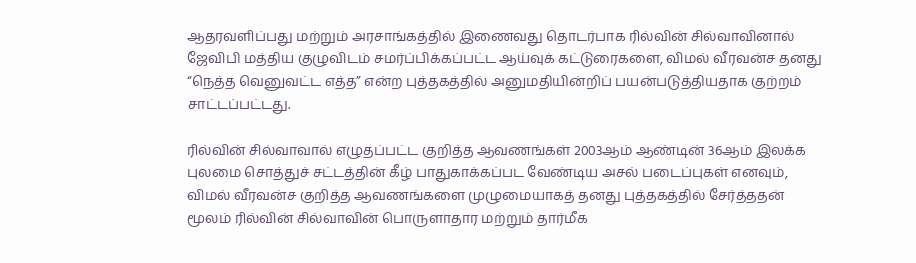ஆதரவளிப்பது மற்றும் அரசாங்கத்தில் இணைவது தொடர்பாக ரில்வின் சில்வாவினால் ஜேவிபி மத்திய குழுவிடம் சமர்ப்பிக்கப்பட்ட ஆய்வுக் கட்டுரைகளை, விமல் வீரவன்ச தனது “நெத்த வெனுவட்ட எத்த” என்ற புத்தகத்தில் அனுமதியின்றிப் பயன்படுத்தியதாக குற்றம் சாட்டப்பட்டது.

ரில்வின் சில்வாவால் எழுதப்பட்ட குறித்த ஆவணங்கள் 2003ஆம் ஆண்டின் 36ஆம் இலக்க புலமை சொத்துச் சட்டத்தின் கீழ் பாதுகாக்கப்பட வேண்டிய அசல் படைப்புகள் எனவும், விமல் வீரவன்ச குறித்த ஆவணங்களை முழுமையாகத் தனது புத்தகத்தில் சேர்த்ததன் மூலம் ரில்வின் சில்வாவின் பொருளாதார மற்றும் தார்மீக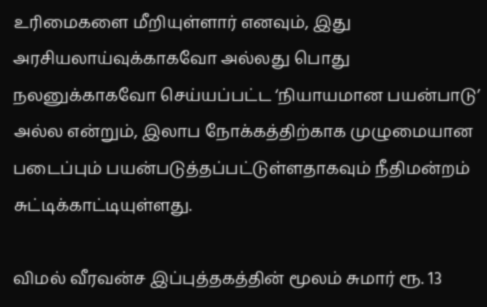உரிமைகளை மீறியுள்ளார் எனவும், இது அரசியலாய்வுக்காகவோ அல்லது பொது நலனுக்காகவோ செய்யப்பட்ட ‘நியாயமான பயன்பாடு’ அல்ல என்றும், இலாப நோக்கத்திற்காக முழுமையான படைப்பும் பயன்படுத்தப்பட்டுள்ளதாகவும் நீதிமன்றம் சுட்டிக்காட்டியுள்ளது.

விமல் வீரவன்ச இப்புத்தகத்தின் மூலம் சுமார் ரூ. 13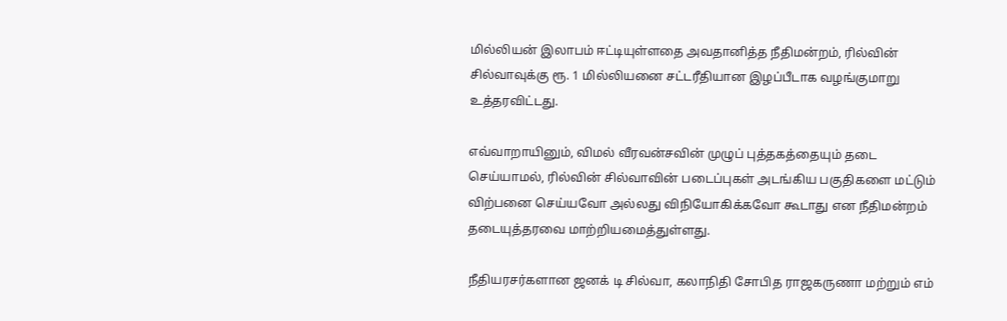மில்லியன் இலாபம் ஈட்டியுள்ளதை அவதானித்த நீதிமன்றம், ரில்வின் சில்வாவுக்கு ரூ. 1 மில்லியனை சட்டரீதியான இழப்பீடாக வழங்குமாறு உத்தரவிட்டது.

எவ்வாறாயினும், விமல் வீரவன்சவின் முழுப் புத்தகத்தையும் தடை செய்யாமல், ரில்வின் சில்வாவின் படைப்புகள் அடங்கிய பகுதிகளை மட்டும் விற்பனை செய்யவோ அல்லது விநியோகிக்கவோ கூடாது என நீதிமன்றம் தடையுத்தரவை மாற்றியமைத்துள்ளது.

நீதியரசர்களான ஜனக் டி சில்வா, கலாநிதி சோபித ராஜகருணா மற்றும் எம்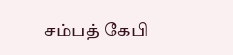சம்பத் கேபி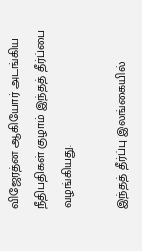விஜேரத்ன ஆகியோர் அடங்கிய நீதிபதிகள் குழாம் இந்தத் தீர்ப்பை வழங்கியது.

இந்தத் தீர்ப்பு இலங்கையில்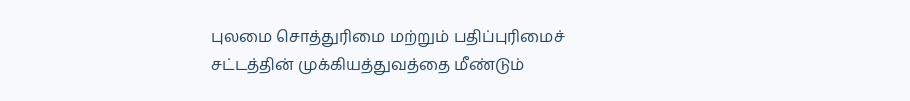புலமை சொத்துரிமை மற்றும் பதிப்புரிமைச் சட்டத்தின் முக்கியத்துவத்தை மீண்டும்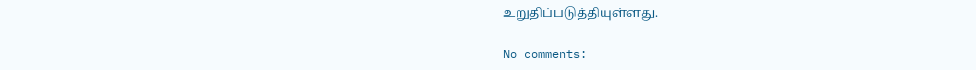உறுதிப்படுத்தியுள்ளது.

No comments: